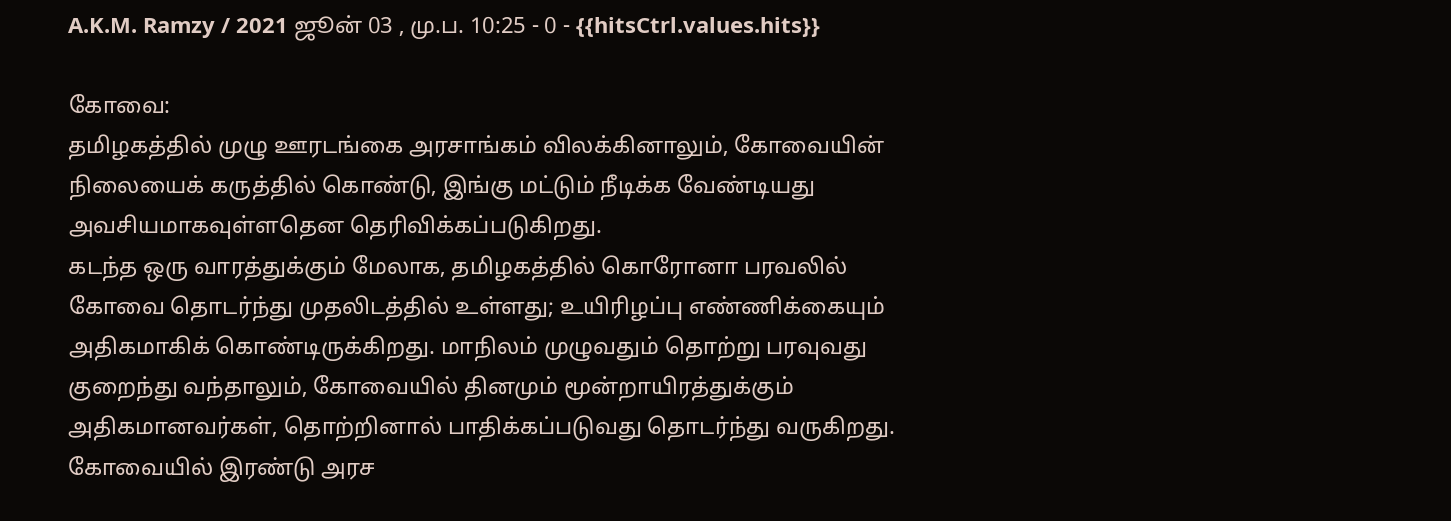A.K.M. Ramzy / 2021 ஜூன் 03 , மு.ப. 10:25 - 0 - {{hitsCtrl.values.hits}}

கோவை:
தமிழகத்தில் முழு ஊரடங்கை அரசாங்கம் விலக்கினாலும், கோவையின் நிலையைக் கருத்தில் கொண்டு, இங்கு மட்டும் நீடிக்க வேண்டியது அவசியமாகவுள்ளதென தெரிவிக்கப்படுகிறது.
கடந்த ஒரு வாரத்துக்கும் மேலாக, தமிழகத்தில் கொரோனா பரவலில் கோவை தொடர்ந்து முதலிடத்தில் உள்ளது; உயிரிழப்பு எண்ணிக்கையும் அதிகமாகிக் கொண்டிருக்கிறது. மாநிலம் முழுவதும் தொற்று பரவுவது குறைந்து வந்தாலும், கோவையில் தினமும் மூன்றாயிரத்துக்கும் அதிகமானவர்கள், தொற்றினால் பாதிக்கப்படுவது தொடர்ந்து வருகிறது.
கோவையில் இரண்டு அரச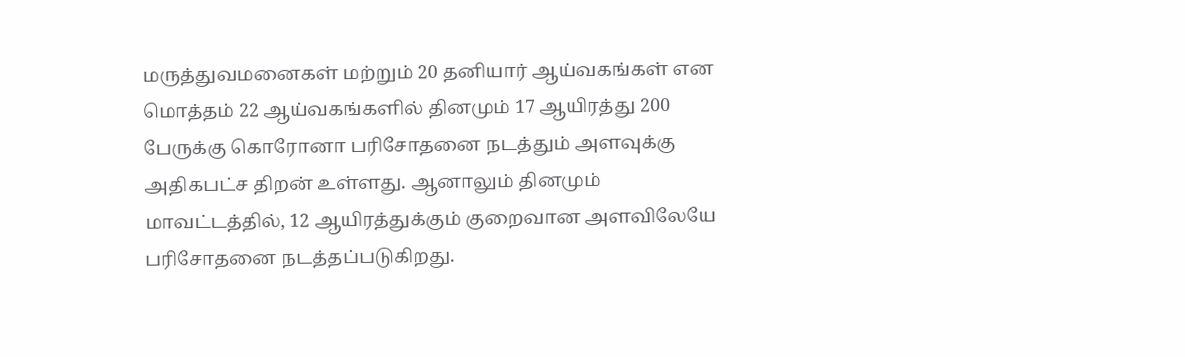மருத்துவமனைகள் மற்றும் 20 தனியார் ஆய்வகங்கள் என மொத்தம் 22 ஆய்வகங்களில் தினமும் 17 ஆயிரத்து 200 பேருக்கு கொரோனா பரிசோதனை நடத்தும் அளவுக்கு அதிகபட்ச திறன் உள்ளது. ஆனாலும் தினமும் மாவட்டத்தில், 12 ஆயிரத்துக்கும் குறைவான அளவிலேயே பரிசோதனை நடத்தப்படுகிறது.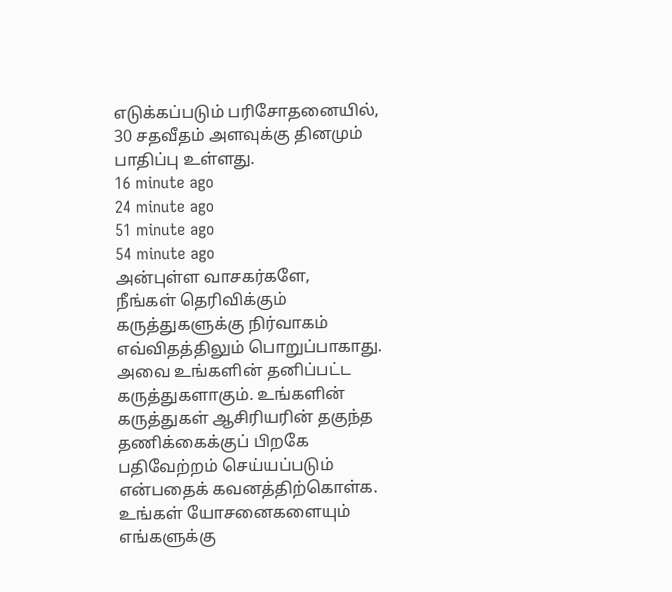எடுக்கப்படும் பரிசோதனையில், 30 சதவீதம் அளவுக்கு தினமும் பாதிப்பு உள்ளது.
16 minute ago
24 minute ago
51 minute ago
54 minute ago
அன்புள்ள வாசகர்களே,
நீங்கள் தெரிவிக்கும் கருத்துகளுக்கு நிர்வாகம் எவ்விதத்திலும் பொறுப்பாகாது. அவை உங்களின் தனிப்பட்ட கருத்துகளாகும். உங்களின் கருத்துகள் ஆசிரியரின் தகுந்த தணிக்கைக்குப் பிறகே பதிவேற்றம் செய்யப்படும் என்பதைக் கவனத்திற்கொள்க. உங்கள் யோசனைகளையும் எங்களுக்கு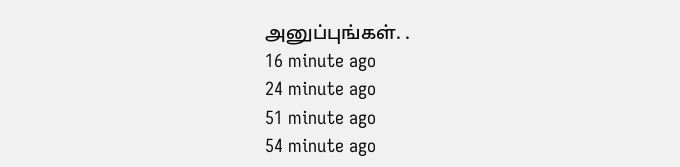அனுப்புங்கள். .
16 minute ago
24 minute ago
51 minute ago
54 minute ago